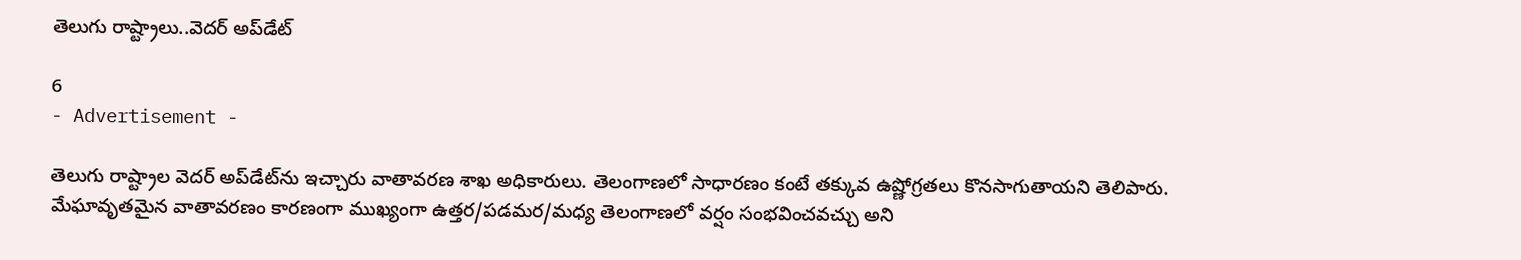తెలుగు రాష్ట్రాలు..వెదర్ అప్‌డేట్

6
- Advertisement -

తెలుగు రాష్ట్రాల వెదర్ అప్‌డేట్‌ను ఇచ్చారు వాతావరణ శాఖ అధికారులు. తెలంగాణలో సాధారణం కంటే తక్కువ ఉష్ణోగ్రతలు కొనసాగుతాయని తెలిపారు. మేఘావృతమైన వాతావరణం కారణంగా ముఖ్యంగా ఉత్తర/పడమర/మధ్య తెలంగాణలో వర్షం సంభవించవచ్చు అని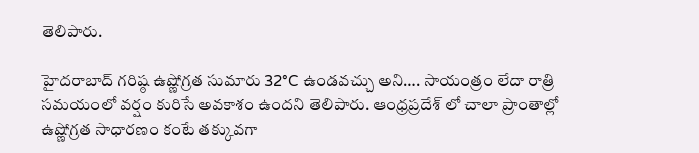తెలిపారు.

హైదరాబాద్ గరిష్ఠ ఉష్ణోగ్రత సుమారు 32°C ఉండవచ్చు అని…. సాయంత్రం లేదా రాత్రి సమయంలో వర్షం కురిసే అవకాశం ఉందని తెలిపారు. ఆంధ్రప్రదేశ్ లో చాలా ప్రాంతాల్లో ఉష్ణోగ్రత సాధారణం కంటే తక్కువగా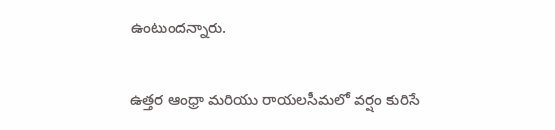ఉంటుందన్నారు.

ఉత్తర ఆంధ్రా మరియు రాయలసీమలో వర్షం కురిసే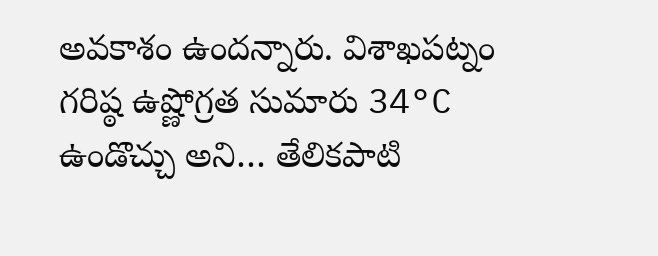అవకాశం ఉందన్నారు. విశాఖపట్నం గరిష్ఠ ఉష్ణోగ్రత సుమారు 34°C ఉండొచ్చు అని… తేలికపాటి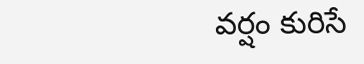వర్షం కురిసే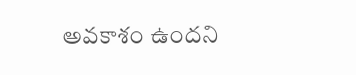అవకాశం ఉందని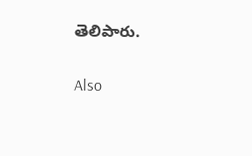తెలిపారు.

Also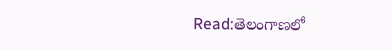Read:తెలంగాణలో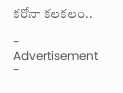కరోనా కలకలం..

- Advertisement -